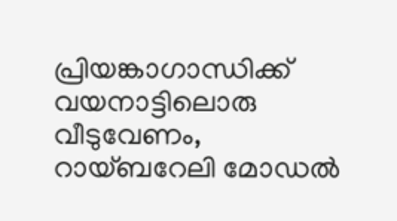പ്രിയങ്കാഗാന്ധിക്ക് വയനാട്ടിലൊരു വീടുവേണം, റായ്ബറേലി മോഡൽ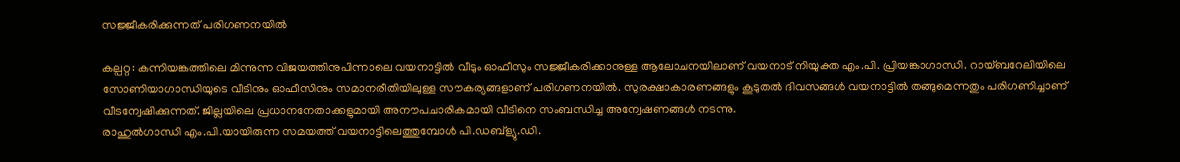സജ്ജീകരിക്കുന്നത് പരിഗണനയിൽ

കല്പറ്റ: കന്നിയങ്കത്തിലെ മിന്നുന്ന വിജയത്തിനുപിന്നാലെ വയനാട്ടിൽ വീടും ഓഫീസും സജ്ജീകരിക്കാനുള്ള ആലോചനയിലാണ് വയനാട് നിയുക്ത എം.പി. പ്രിയങ്കാഗാന്ധി. റായ്ബറേലിയിലെ സോണിയാഗാന്ധിയുടെ വീടിനും ഓഫീസിനും സമാനരീതിയിലുള്ള സൗകര്യങ്ങളാണ് പരിഗണനയിൽ. സുരക്ഷാകാരണങ്ങളും കൂടുതൽ ദിവസങ്ങൾ വയനാട്ടിൽ തങ്ങുമെന്നതും പരിഗണിച്ചാണ് വീടന്വേഷിക്കുന്നത്. ജില്ലയിലെ പ്രധാനനേതാക്കളുമായി അനൗപചാരികമായി വീടിനെ സംബന്ധിച്ച അന്വേഷണങ്ങൾ നടന്നു.
രാഹുൽഗാന്ധി എം.പി.യായിരുന്ന സമയത്ത് വയനാട്ടിലെത്തുമ്പോൾ പി.ഡബ്ള്യു.ഡി.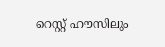റെസ്റ്റ് ഹൗസിലും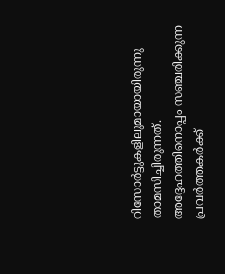റിസോർട്ടുകളിലുമായായിരുന്നു താമസിച്ചിരുന്നത്. അദ്ദേഹത്തിനൊപ്പം സഞ്ചരിക്കുന്ന പ്രവർത്തകർക്ക്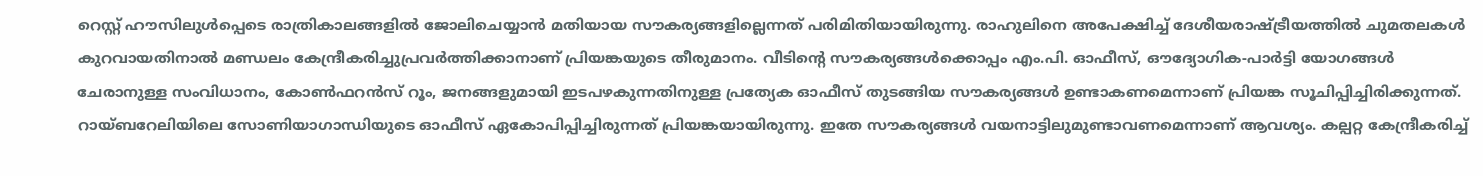റെസ്റ്റ് ഹൗസിലുൾപ്പെടെ രാത്രികാലങ്ങളിൽ ജോലിചെയ്യാൻ മതിയായ സൗകര്യങ്ങളില്ലെന്നത് പരിമിതിയായിരുന്നു. രാഹുലിനെ അപേക്ഷിച്ച് ദേശീയരാഷ്ട്രീയത്തിൽ ചുമതലകൾ കുറവായതിനാൽ മണ്ഡലം കേന്ദ്രീകരിച്ചുപ്രവർത്തിക്കാനാണ് പ്രിയങ്കയുടെ തീരുമാനം. വീടിന്റെ സൗകര്യങ്ങൾക്കൊപ്പം എം.പി. ഓഫീസ്, ഔദ്യോഗിക-പാർട്ടി യോഗങ്ങൾ ചേരാനുള്ള സംവിധാനം, കോൺഫറൻസ് റൂം, ജനങ്ങളുമായി ഇടപഴകുന്നതിനുള്ള പ്രത്യേക ഓഫീസ് തുടങ്ങിയ സൗകര്യങ്ങൾ ഉണ്ടാകണമെന്നാണ് പ്രിയങ്ക സൂചിപ്പിച്ചിരിക്കുന്നത്.
റായ്ബറേലിയിലെ സോണിയാഗാന്ധിയുടെ ഓഫീസ് ഏകോപിപ്പിച്ചിരുന്നത് പ്രിയങ്കയായിരുന്നു. ഇതേ സൗകര്യങ്ങൾ വയനാട്ടിലുമുണ്ടാവണമെന്നാണ് ആവശ്യം. കല്പറ്റ കേന്ദ്രീകരിച്ച്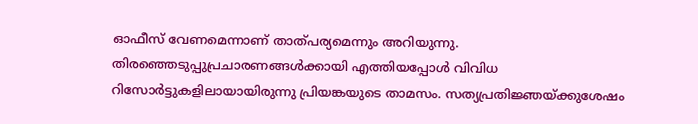ഓഫീസ് വേണമെന്നാണ് താത്പര്യമെന്നും അറിയുന്നു. തിരഞ്ഞെടുപ്പുപ്രചാരണങ്ങൾക്കായി എത്തിയപ്പോൾ വിവിധ റിസോർട്ടുകളിലായായിരുന്നു പ്രിയങ്കയുടെ താമസം. സത്യപ്രതിജ്ഞയ്ക്കുശേഷം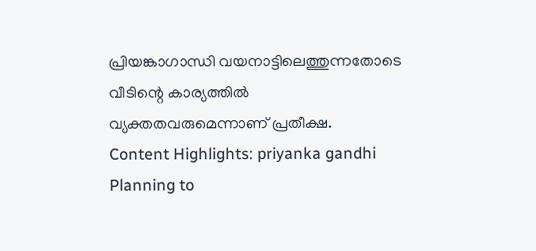പ്രിയങ്കാഗാന്ധി വയനാട്ടിലെത്തുന്നതോടെ വീടിന്റെ കാര്യത്തിൽ വ്യക്തതവരുമെന്നാണ് പ്രതീക്ഷ.
Content Highlights: priyanka gandhi Planning to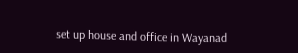set up house and office in Wayanad